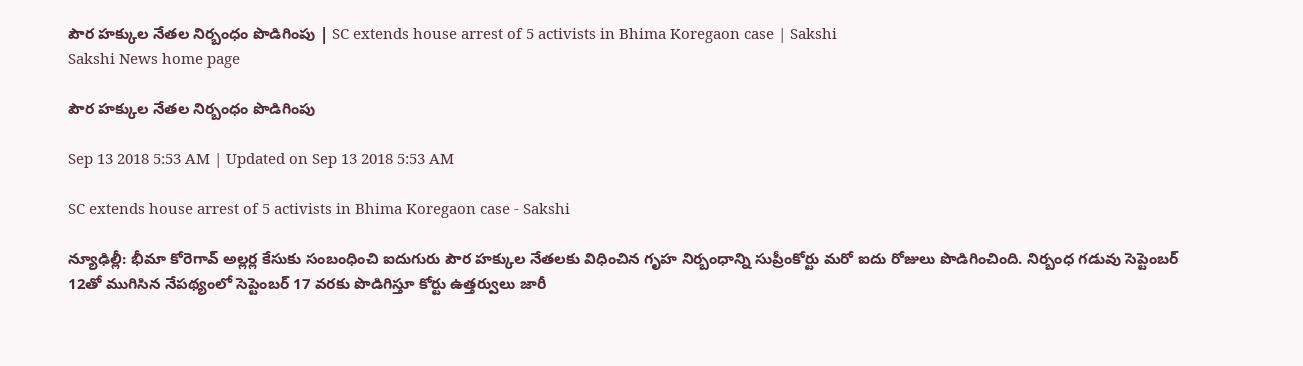పౌర హక్కుల నేతల నిర్బంధం పొడిగింపు | SC extends house arrest of 5 activists in Bhima Koregaon case | Sakshi
Sakshi News home page

పౌర హక్కుల నేతల నిర్బంధం పొడిగింపు

Sep 13 2018 5:53 AM | Updated on Sep 13 2018 5:53 AM

SC extends house arrest of 5 activists in Bhima Koregaon case - Sakshi

న్యూఢిల్లీ: భీమా కోరెగావ్‌ అల్లర్ల కేసుకు సంబంధించి ఐదుగురు పౌర హక్కుల నేతలకు విధించిన గృహ నిర్బంధాన్ని సుప్రీంకోర్టు మరో ఐదు రోజులు పొడిగించింది. నిర్బంధ గడువు సెప్టెంబర్‌ 12తో ముగిసిన నేపథ్యంలో సెప్టెంబర్‌ 17 వరకు పొడిగిస్తూ కోర్టు ఉత్తర్వులు జారీ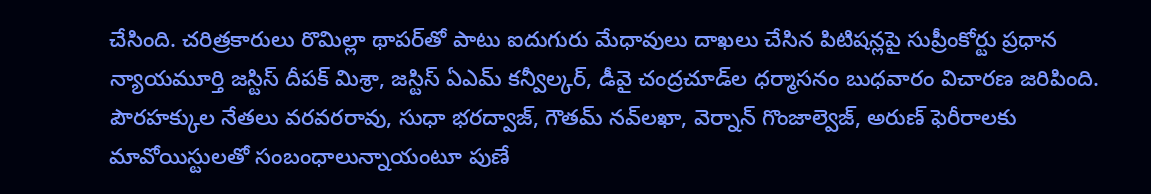చేసింది. చరిత్రకారులు రొమిల్లా థాపర్‌తో పాటు ఐదుగురు మేధావులు దాఖలు చేసిన పిటిషన్లపై సుప్రీంకోర్టు ప్రధాన న్యాయమూర్తి జస్టిస్‌ దీపక్‌ మిశ్రా, జస్టిస్‌ ఏఎమ్‌ కన్వీల్కర్, డీవై చంద్రచూడ్‌ల ధర్మాసనం బుధవారం విచారణ జరిపింది. పౌరహక్కుల నేతలు వరవరరావు, సుధా భరద్వాజ్, గౌతమ్‌ నవ్‌లఖా, వెర్నాన్‌ గొంజాల్వెజ్, అరుణ్‌ ఫెరీరాలకు మావోయిస్టులతో సంబంధాలున్నాయంటూ పుణే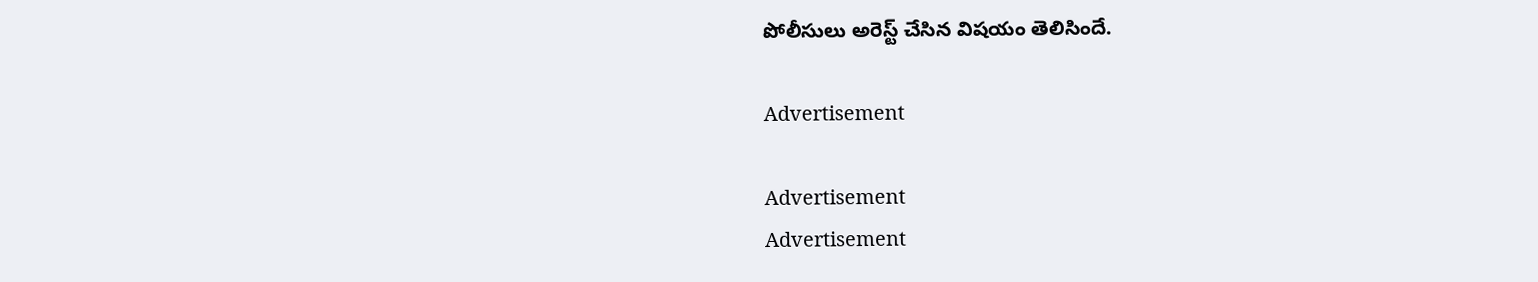పోలీసులు అరెస్ట్‌ చేసిన విషయం తెలిసిందే.

Advertisement

Advertisement
Advertisement